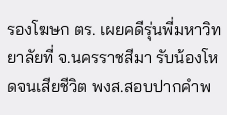รองโฆษก ตร. เผยคดีรุ่นพี่มหาวิทยาลัยที่ จ.นครราชสีมา รับน้องโหดจนเสียชีวิต พงส.สอบปากคำพ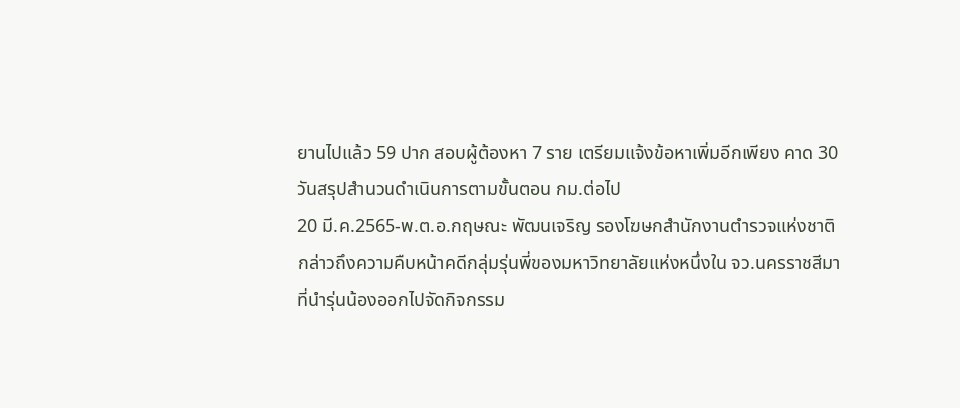ยานไปแล้ว 59 ปาก สอบผู้ต้องหา 7 ราย เตรียมแจ้งข้อหาเพิ่มอีกเพียง คาด 30 วันสรุปสำนวนดำเนินการตามขั้นตอน กม.ต่อไป
20 มี.ค.2565-พ.ต.อ.กฤษณะ พัฒนเจริญ รองโฆษกสำนักงานตำรวจแห่งชาติ กล่าวถึงความคืบหน้าคดีกลุ่มรุ่นพี่ของมหาวิทยาลัยแห่งหนึ่งใน จว.นครราชสีมา ที่นำรุ่นน้องออกไปจัดกิจกรรม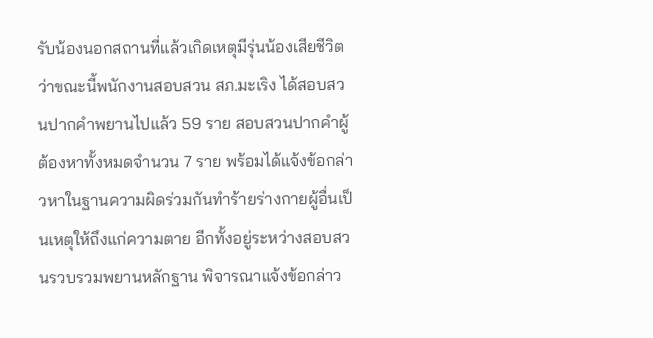รับน้องนอกสถานที่แล้วเกิดเหตุมีรุ่นน้องเสียชีวิตว่าขณะนี้พนักงานสอบสวน สภ.มะเริง ได้สอบสวนปากคำพยานไปแล้ว 59 ราย สอบสวนปากคำผู้ต้องหาทั้งหมดจำนวน 7 ราย พร้อมได้แจ้งข้อกล่าวหาในฐานความผิดร่วมกันทำร้ายร่างกายผู้อื่นเป็นเหตุให้ถึงแก่ความตาย อีกทั้งอยู่ระหว่างสอบสวนรวบรวมพยานหลักฐาน พิจารณาแจ้งข้อกล่าว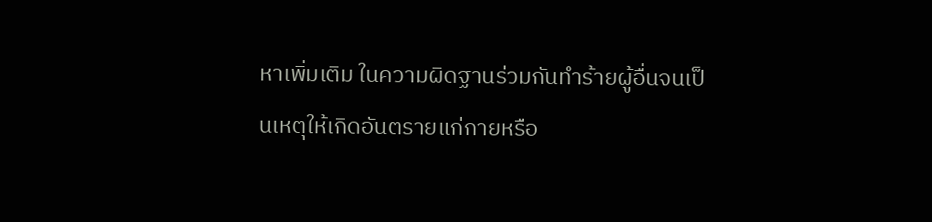หาเพิ่มเติม ในความผิดฐานร่วมกันทำร้ายผู้อื่นจนเป็นเหตุให้เกิดอันตรายแก่กายหรือ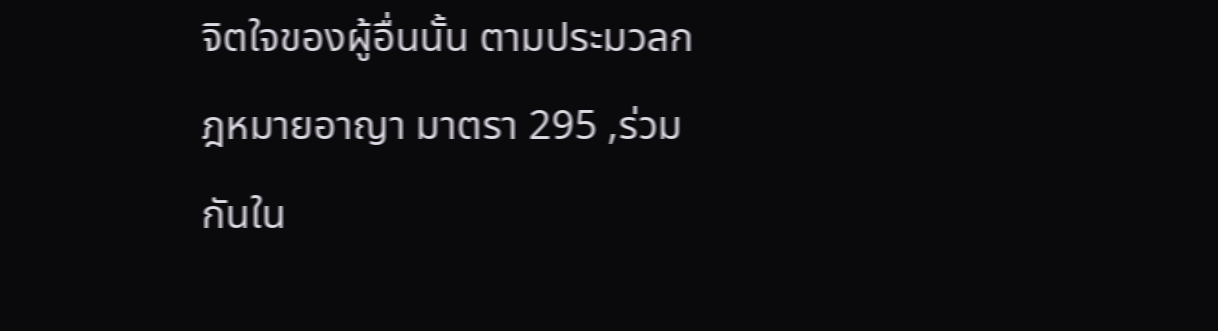จิตใจของผู้อื่นนั้น ตามประมวลกฎหมายอาญา มาตรา 295 ,ร่วมกันใน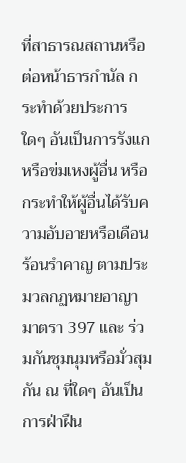ที่สาธารณสถานหรือต่อหน้าธารกำนัล กระทำด้วยประการใดๆ อันเป็นการรังแกหรือข่มเหงผู้อื่น หรือกระทำให้ผู้อื่นได้รับความอับอายหรือเดือนร้อนรำคาญ ตามประมวลกฏหมายอาญา มาตรา 397 และ ร่วมกันชุมนุมหรือมั่วสุมกัน ณ ที่ใดๆ อันเป็นการฝ่าฝืน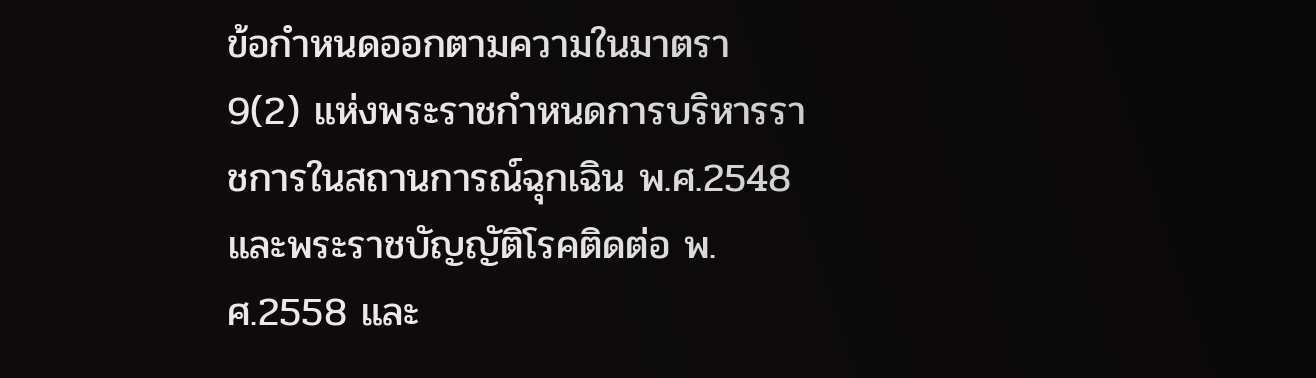ข้อกำหนดออกตามความในมาตรา 9(2) แห่งพระราชกำหนดการบริหารราชการในสถานการณ์ฉุกเฉิน พ.ศ.2548 และพระราชบัญญัติโรคติดต่อ พ.ศ.2558 และ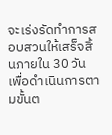จะเร่งรัดทำการสอบสวนให้เสร็จสิ้นภายใน 30 วัน เพื่อดำเนินการตามขั้นต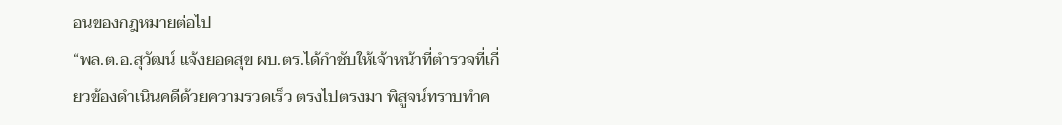อนของกฎหมายต่อไป
“พล.ต.อ.สุวัฒน์ แจ้งยอดสุข ผบ.ตร.ได้กำชับให้เจ้าหน้าที่ตำรวจที่เกี่ยวข้องดำเนินคดีด้วยความรวดเร็ว ตรงไปตรงมา พิสูจน์ทราบทำค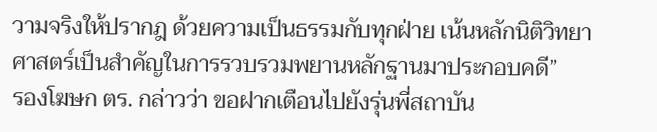วามจริงให้ปรากฎ ด้วยความเป็นธรรมกับทุกฝ่าย เน้นหลักนิติวิทยาศาสตร์เป็นสำคัญในการรวบรวมพยานหลักฐานมาประกอบคดี”
รองโฆษก ตร. กล่าวว่า ขอฝากเตือนไปยังรุ่นพี่สถาบัน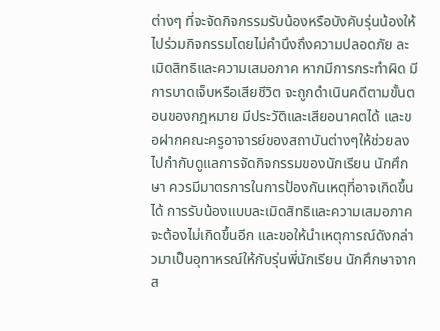ต่างๆ ที่จะจัดกิจกรรมรับน้องหรือบังคับรุ่นน้องให้ไปร่วมกิจกรรมโดยไม่คำนึงถึงความปลอดภัย ละเมิดสิทธิและความเสมอภาค หากมีการกระทำผิด มีการบาดเจ็บหรือเสียชีวิต จะถูกดำเนินคดีตามขั้นตอนของกฎหมาย มีประวัติและเสียอนาคตได้ และขอฝากคณะครูอาจารย์ของสถาบันต่างๆให้ช่วยลงไปกำกับดูแลการจัดกิจกรรมของนักเรียน นักศึกษา ควรมีมาตรการในการป้องกันเหตุที่อาจเกิดขึ้นได้ การรับน้องแบบละเมิดสิทธิและความเสมอภาคจะต้องไม่เกิดขึ้นอีก และขอให้นำเหตุการณ์ดังกล่าวมาเป็นอุทาหรณ์ให้กับรุ่นพี่นักเรียน นักศึกษาจากส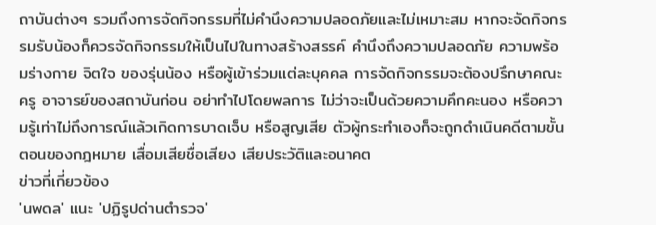ถาบันต่างๆ รวมถึงการจัดกิจกรรมที่ไม่คำนึงความปลอดภัยและไม่เหมาะสม หากจะจัดกิจกรรมรับน้องก็ควรจัดกิจกรรมให้เป็นไปในทางสร้างสรรค์ คำนึงถึงความปลอดภัย ความพร้อมร่างกาย จิตใจ ของรุ่นน้อง หรือผู้เข้าร่วมเเต่ละบุคคล การจัดกิจกรรมจะต้องปรึกษาคณะครู อาจารย์ของสถาบันก่อน อย่าทำไปโดยพลการ ไม่ว่าจะเป็นด้วยความคึกคะนอง หรือความรู้เท่าไม่ถึงการณ์แล้วเกิดการบาดเจ็บ หรือสูญเสีย ตัวผู้กระทำเองก็จะถูกดำเนินคดีตามขั้นตอนของกฎหมาย เสื่อมเสียชื่อเสียง เสียประวัติและอนาคต
ข่าวที่เกี่ยวข้อง
'นพดล' แนะ 'ปฏิรูปด่านตำรวจ'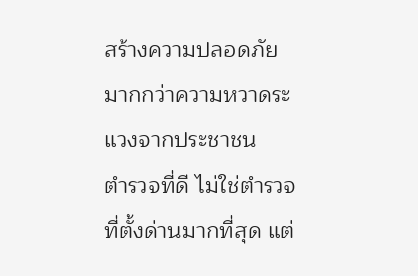สร้างความปลอดภัย มากกว่าความหวาดระแวงจากประชาชน
ตำรวจที่ดี ไม่ใช่ตำรวจที่ตั้งด่านมากที่สุด แต่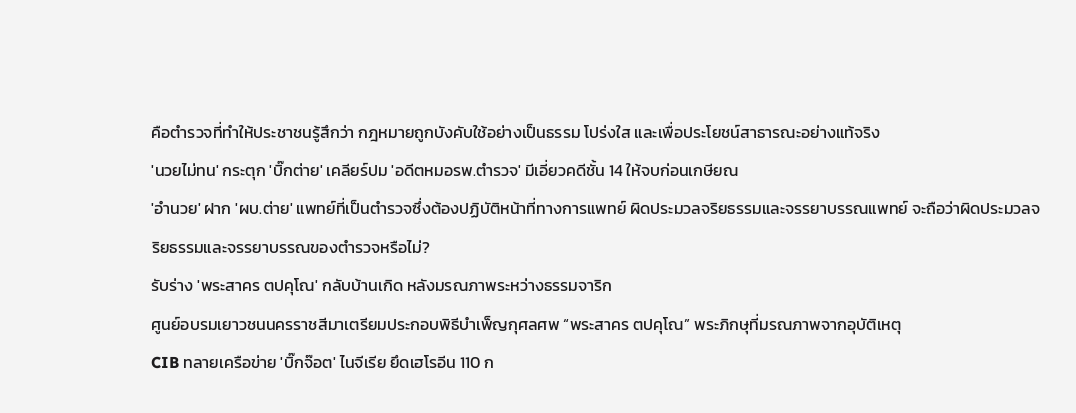คือตำรวจที่ทำให้ประชาชนรู้สึกว่า กฎหมายถูกบังคับใช้อย่างเป็นธรรม โปร่งใส และเพื่อประโยชน์สาธารณะอย่างแท้จริง
'นวยไม่ทน' กระตุก 'บิ๊กต่าย' เคลียร์ปม 'อดีตหมอรพ.ตำรวจ' มีเอี่ยวคดีชั้น 14 ให้จบก่อนเกษียณ
'อำนวย' ฝาก 'ผบ.ต่าย' แพทย์ที่เป็นตำรวจซึ่งต้องปฏิบัติหน้าที่ทางการแพทย์ ผิดประมวลจริยธรรมและจรรยาบรรณแพทย์ จะถือว่าผิดประมวลจริยธรรมและจรรยาบรรณของตำรวจหรือไม่?
รับร่าง 'พระสาคร ตปคุโณ' กลับบ้านเกิด หลังมรณภาพระหว่างธรรมจาริก
ศูนย์อบรมเยาวชนนครราชสีมาเตรียมประกอบพิธีบำเพ็ญกุศลศพ “พระสาคร ตปคุโณ” พระภิกษุที่มรณภาพจากอุบัติเหตุ
CIB ทลายเครือข่าย 'บิ๊กจ๊อต' ไนจีเรีย ยึดเฮโรอีน 110 ก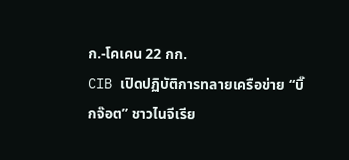ก.-โคเคน 22 กก.
CIB เปิดปฏิบัติการทลายเครือข่าย “บิ๊กจ๊อต” ชาวไนจีเรีย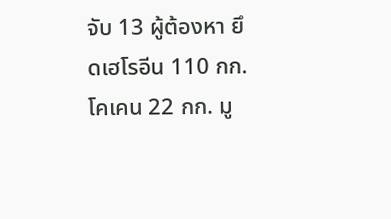จับ 13 ผู้ต้องหา ยึดเฮโรอีน 110 กก. โคเคน 22 กก. มู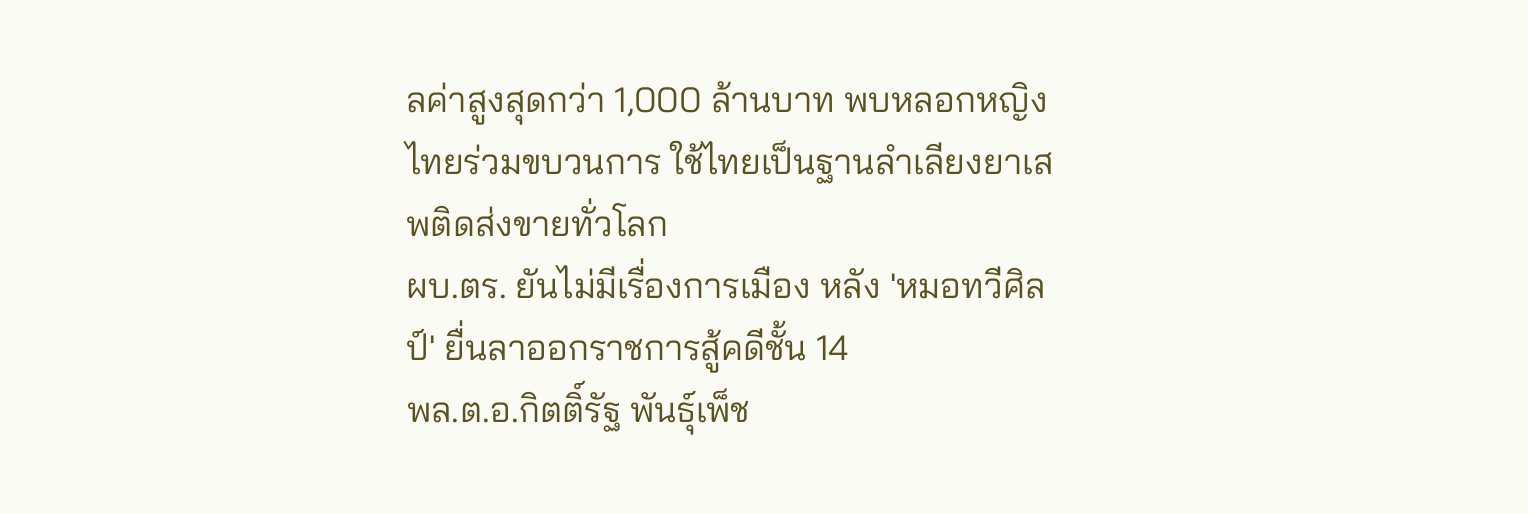ลค่าสูงสุดกว่า 1,000 ล้านบาท พบหลอกหญิงไทยร่วมขบวนการ ใช้ไทยเป็นฐานลำเลียงยาเสพติดส่งขายทั่วโลก
ผบ.ตร. ยันไม่มีเรื่องการเมือง หลัง 'หมอทวีศิลป์' ยื่นลาออกราชการสู้คดีชั้น 14
พล.ต.อ.กิตติ์รัฐ พันธุ์เพ็ช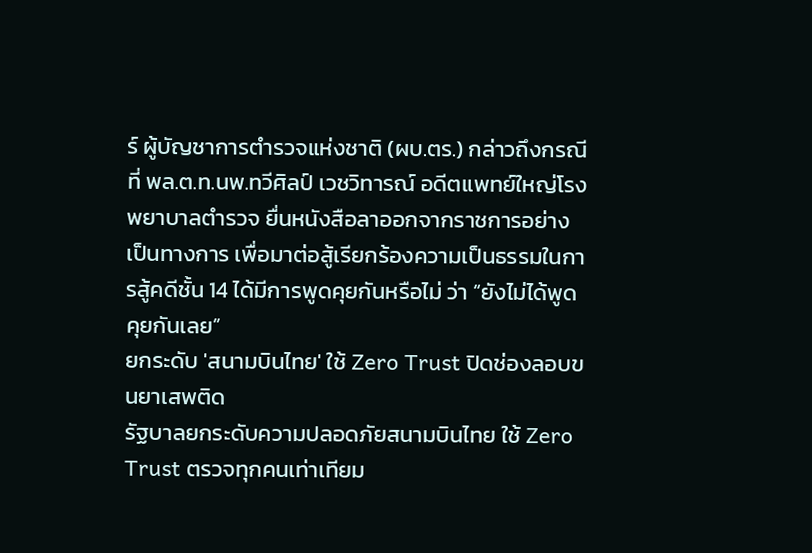ร์ ผู้บัญชาการตำรวจแห่งชาติ (ผบ.ตร.) กล่าวถึงกรณีที่ พล.ต.ท.นพ.ทวีศิลป์ เวชวิทารณ์ อดีตแพทย์ใหญ่โรงพยาบาลตำรวจ ยื่นหนังสือลาออกจากราชการอย่างเป็นทางการ เพื่อมาต่อสู้เรียกร้องความเป็นธรรมในการสู้คดีชั้น 14 ได้มีการพูดคุยกันหรือไม่ ว่า “ยังไม่ได้พูดคุยกันเลย”
ยกระดับ 'สนามบินไทย' ใช้ Zero Trust ปิดช่องลอบขนยาเสพติด
รัฐบาลยกระดับความปลอดภัยสนามบินไทย ใช้ Zero Trust ตรวจทุกคนเท่าเทียม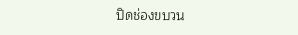ปิดช่องขบวน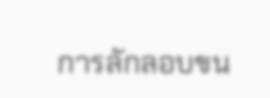การลักลอบขน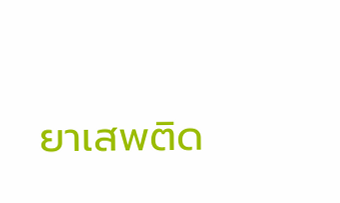ยาเสพติด